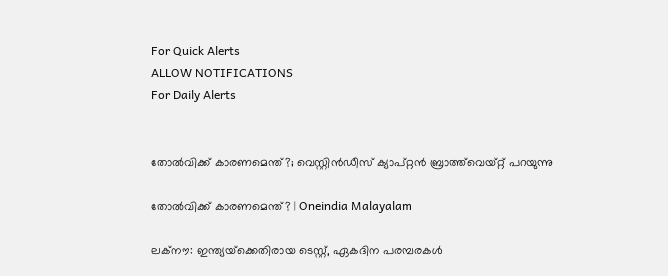For Quick Alerts
ALLOW NOTIFICATIONS
For Daily Alerts


തോല്‍വിക്ക് കാരണമെന്ത്?; വെസ്റ്റിന്‍ഡീസ് ക്യാപ്റ്റന്‍ ബ്രാത്ത്‌വെയ്റ്റ് പറയുന്നു

തോല്‍വിക്ക് കാരണമെന്ത്? | Oneindia Malayalam

ലക്‌നൗ: ഇന്ത്യയ്‌ക്കെതിരായ ടെസ്റ്റ്, ഏകദിന പരമ്പരകള്‍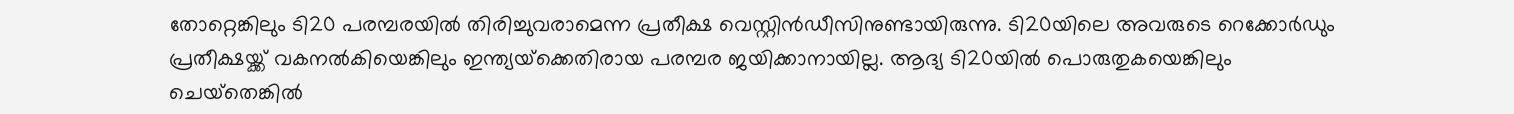തോറ്റെങ്കിലും ടി20 പരമ്പരയില്‍ തിരിച്ചുവരാമെന്ന പ്രതീക്ഷ വെസ്റ്റിന്‍ഡീസിനുണ്ടായിരുന്നു. ടി20യിലെ അവരുടെ റെക്കോര്‍ഡും പ്രതീക്ഷയ്ക്ക് വകനല്‍കിയെങ്കിലും ഇന്ത്യയ്‌ക്കെതിരായ പരമ്പര ജയിക്കാനായില്ല. ആദ്യ ടി20യില്‍ പൊരുതുകയെങ്കിലും ചെയ്‌തെങ്കില്‍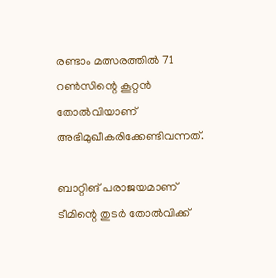രണ്ടാം മത്സരത്തില്‍ 71 റണ്‍സിന്റെ കൂറ്റന്‍ തോല്‍വിയാണ് അഭിമുഖീകരിക്കേണ്ടിവന്നത്.

ബാറ്റിങ് പരാജയമാണ് ടീമിന്റെ തുടര്‍ തോല്‍വിക്ക്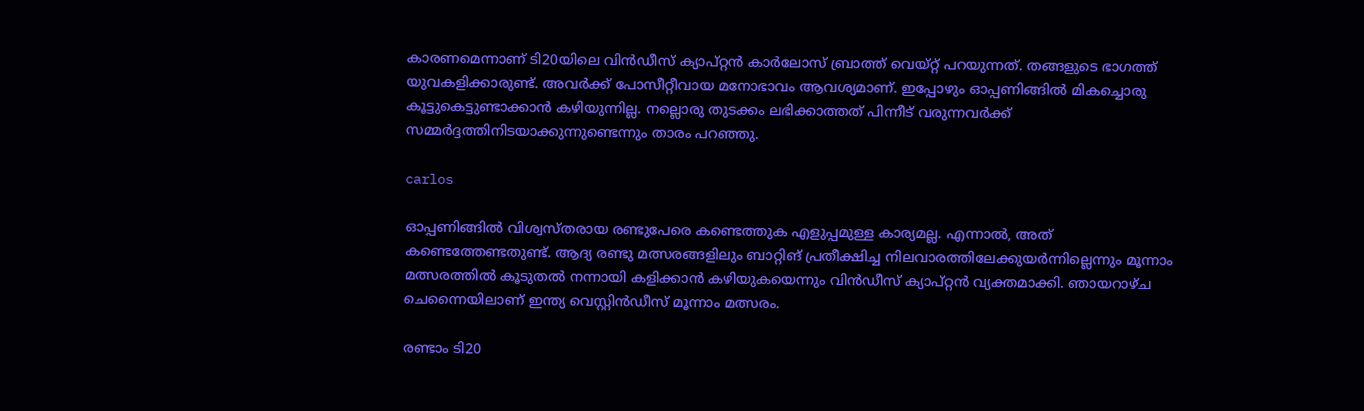കാരണമെന്നാണ് ടി20യിലെ വിന്‍ഡീസ് ക്യാപ്റ്റന്‍ കാര്‍ലോസ് ബ്രാത്ത് വെയ്റ്റ് പറയുന്നത്. തങ്ങളുടെ ഭാഗത്ത് യുവകളിക്കാരുണ്ട്. അവര്‍ക്ക് പോസീറ്റീവായ മനോഭാവം ആവശ്യമാണ്. ഇപ്പോഴും ഓപ്പണിങ്ങില്‍ മികച്ചൊരു കൂട്ടുകെട്ടുണ്ടാക്കാന്‍ കഴിയുന്നില്ല. നല്ലൊരു തുടക്കം ലഭിക്കാത്തത് പിന്നീട് വരുന്നവര്‍ക്ക് സമ്മര്‍ദ്ദത്തിനിടയാക്കുന്നുണ്ടെന്നും താരം പറഞ്ഞു.

carlos

ഓപ്പണിങ്ങില്‍ വിശ്വസ്തരായ രണ്ടുപേരെ കണ്ടെത്തുക എളുപ്പമുള്ള കാര്യമല്ല. എന്നാല്‍, അത് കണ്ടെത്തേണ്ടതുണ്ട്. ആദ്യ രണ്ടു മത്സരങ്ങളിലും ബാറ്റിങ് പ്രതീക്ഷിച്ച നിലവാരത്തിലേക്കുയര്‍ന്നില്ലെന്നും മൂന്നാം മത്സരത്തില്‍ കൂടുതല്‍ നന്നായി കളിക്കാന്‍ കഴിയുകയെന്നും വിന്‍ഡീസ് ക്യാപ്റ്റന്‍ വ്യക്തമാക്കി. ഞായറാഴ്ച ചെന്നൈയിലാണ് ഇന്ത്യ വെസ്റ്റിന്‍ഡീസ് മൂന്നാം മത്സരം.

രണ്ടാം ടി20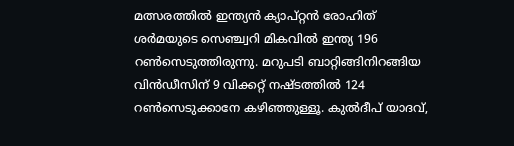മത്സരത്തില്‍ ഇന്ത്യന്‍ ക്യാപ്റ്റന്‍ രോഹിത് ശര്‍മയുടെ സെഞ്ച്വറി മികവില്‍ ഇന്ത്യ 196 റണ്‍സെടുത്തിരുന്നു. മറുപടി ബാറ്റിങ്ങിനിറങ്ങിയ വിന്‍ഡീസിന് 9 വിക്കറ്റ് നഷ്ടത്തില്‍ 124 റണ്‍സെടുക്കാനേ കഴിഞ്ഞുള്ളൂ. കുല്‍ദീപ് യാദവ്,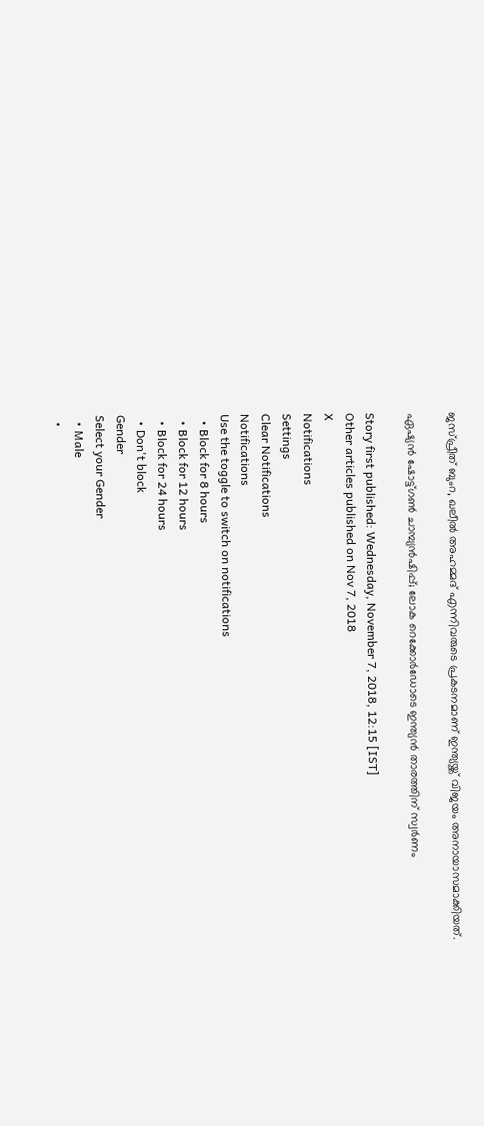ജസ്പ്രീത് ബുംറ, ഖലീല്‍ അഹമ്മദ് എന്നിവരുടെ പ്രകടനമാണ് ഇന്ത്യയ്ക്ക് വിജയം അനായാസമാക്കിയത്.

ഏഷ്യന്‍ ഷോട്ട്ഗണ്‍ ചാമ്പ്യന്‍ഷിപ്പ്; ലോക റെക്കോര്‍ഡോടെ ഇന്ത്യന്‍ താരത്തിന് സ്വര്‍ണം

Story first published: Wednesday, November 7, 2018, 12:15 [IST]
Other articles published on Nov 7, 2018
X
Notifications
Settings
Clear Notifications
Notifications
Use the toggle to switch on notifications
  • Block for 8 hours
  • Block for 12 hours
  • Block for 24 hours
  • Don't block
Gender
Select your Gender
  • Male
  •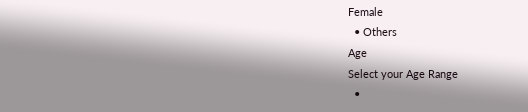Female
  • Others
Age
Select your Age Range
  •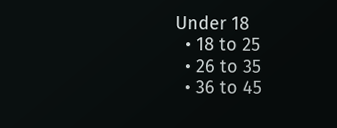Under 18
  • 18 to 25
  • 26 to 35
  • 36 to 45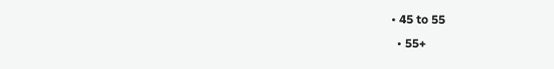• 45 to 55
  • 55+